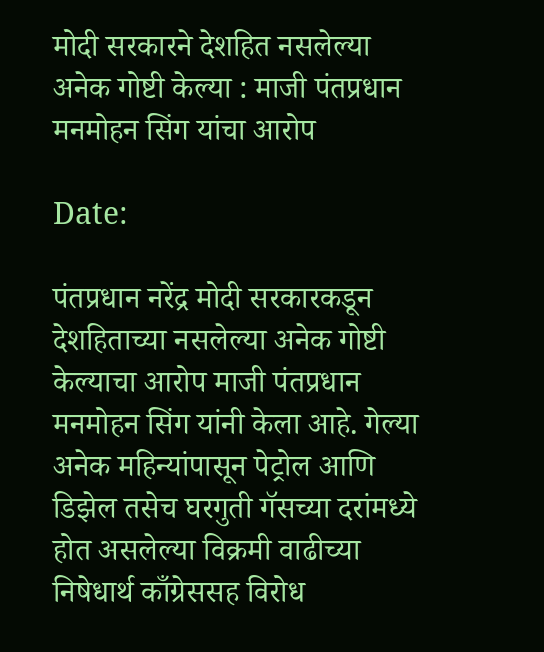मोदी सरकारने देशहित नसलेल्या अनेक गोष्टी केल्या : माजी पंतप्रधान मनमोहन सिंग यांचा आरोप

Date:

पंतप्रधान नरेंद्र मोदी सरकारकडून देशहिताच्या नसलेल्या अनेक गोष्टी केल्याचा आरोप माजी पंतप्रधान मनमोहन सिंग यांनी केला आहे. गेल्या अनेक महिन्यांपासून पेट्रोल आणि डिझेल तसेच घरगुती गॅसच्या दरांमध्ये होत असलेल्या विक्रमी वाढीच्या निषेधार्थ काँग्रेससह विरोध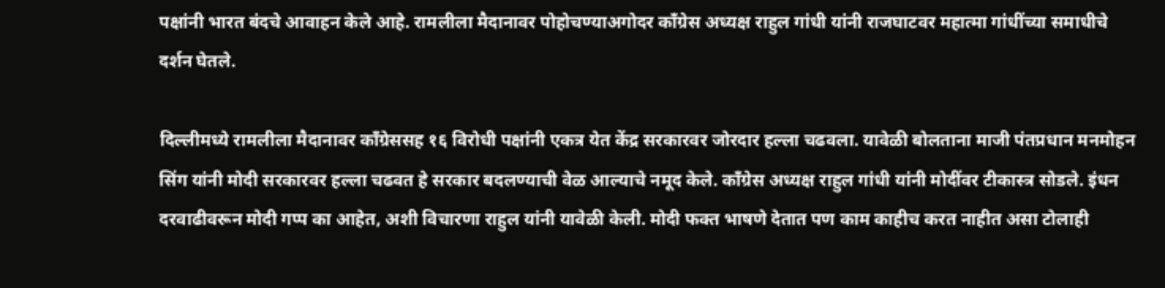पक्षांनी भारत बंदचे आवाहन केले आहे. रामलीला मैदानावर पोहोचण्याअगोदर काँग्रेस अध्यक्ष राहुल गांधी यांनी राजघाटवर महात्मा गांधींच्या समाधीचे दर्शन घेतले.

दिल्लीमध्ये रामलीला मैदानावर काँग्रेससह १६ विरोधी पक्षांनी एकत्र येत केंद्र सरकारवर जोरदार हल्ला चढवला. यावेळी बोलताना माजी पंतप्रधान मनमोहन सिंग यांनी मोदी सरकारवर हल्ला चढवत हे सरकार बदलण्याची वेळ आल्याचे नमूद केले. काँग्रेस अध्यक्ष राहुल गांधी यांनी मोदींवर टीकास्त्र सोडले. इंधन दरवाढीवरून मोदी गप्प का आहेत, अशी विचारणा राहुल यांनी यावेळी केली. मोदी फक्त भाषणे देतात पण काम काहीच करत नाहीत असा टोलाही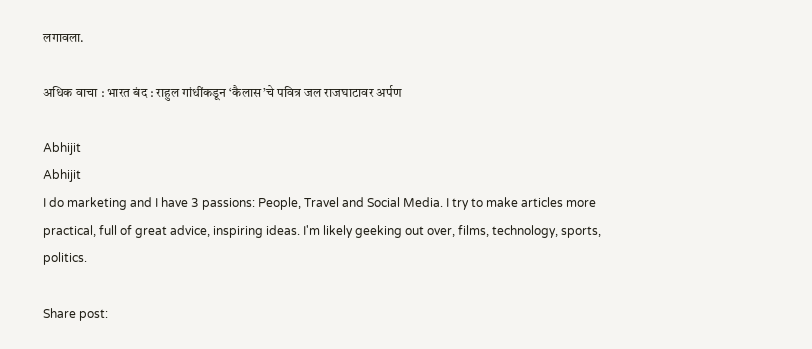लगावला.

अधिक वाचा : भारत बंद : राहुल गांधींकडून ‘कैलास’चे पवित्र जल राजघाटावर अर्पण

Abhijit
Abhijit
I do marketing and I have 3 passions: People, Travel and Social Media. I try to make articles more practical, full of great advice, inspiring ideas. I'm likely geeking out over, films, technology, sports, politics.

Share post: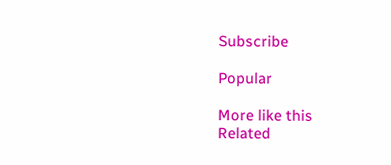Subscribe

Popular

More like this
Related